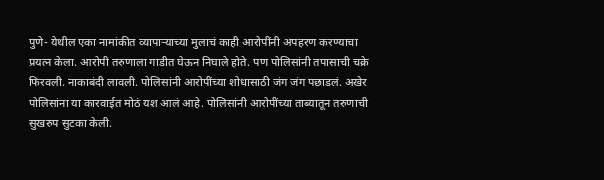पुणे- येथील एका नामांकीत व्यापाऱ्याच्या मुलाचं काही आरोपींनी अपहरण करण्याचा प्रयत्न केला. आरोपी तरुणाला गाडीत घेऊन निघाले होते. पण पोलिसांनी तपासाची चक्रे फिरवली. नाकाबंदी लावली. पोलिसांनी आरोपींच्या शोधासाठी जंग जंग पछाडलं. अखेर पोलिसांना या कारवाईत मोठं यश आलं आहे. पोलिसांनी आरोपींच्या ताब्यातून तरुणाची सुखरुप सुटका केली.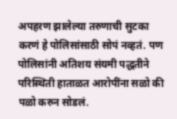अपहरण झालेल्या तरुणाची सुटका करणं हे पोलिसांसाठी सोपं नव्हतं. पण पोलिसांनी अतिशय संयमी पद्धतीने परिस्थिती हाताळत आरोपींना सळो की पळो करुन सोडलं.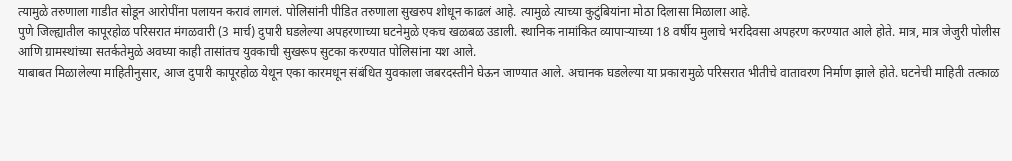त्यामुळे तरुणाला गाडीत सोडून आरोपींना पलायन करावं लागलं. पोलिसांनी पीडित तरुणाला सुखरुप शोधून काढलं आहे. त्यामुळे त्याच्या कुटुंबियांना मोठा दिलासा मिळाला आहे.
पुणे जिल्ह्यातील कापूरहोळ परिसरात मंगळवारी (3 मार्च) दुपारी घडलेल्या अपहरणाच्या घटनेमुळे एकच खळबळ उडाली. स्थानिक नामांकित व्यापाऱ्याच्या 18 वर्षीय मुलाचे भरदिवसा अपहरण करण्यात आले होते. मात्र, मात्र जेजुरी पोलीस आणि ग्रामस्थांच्या सतर्कतेमुळे अवघ्या काही तासांतच युवकाची सुखरूप सुटका करण्यात पोलिसांना यश आले.
याबाबत मिळालेल्या माहितीनुसार, आज दुपारी कापूरहोळ येथून एका कारमधून संबंधित युवकाला जबरदस्तीने घेऊन जाण्यात आले. अचानक घडलेल्या या प्रकारामुळे परिसरात भीतीचे वातावरण निर्माण झाले होते. घटनेची माहिती तत्काळ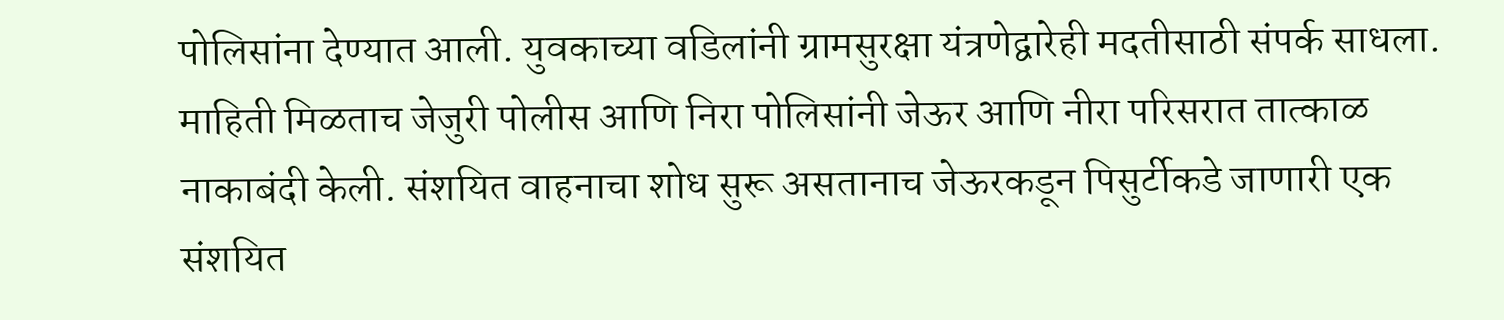पोलिसांना देण्यात आली. युवकाच्या वडिलांनी ग्रामसुरक्षा यंत्रणेद्वारेही मदतीसाठी संपर्क साधला.
माहिती मिळताच जेजुरी पोलीस आणि निरा पोलिसांनी जेऊर आणि नीरा परिसरात तात्काळ नाकाबंदी केली. संशयित वाहनाचा शोध सुरू असतानाच जेऊरकडून पिसुर्टीकडे जाणारी एक संशयित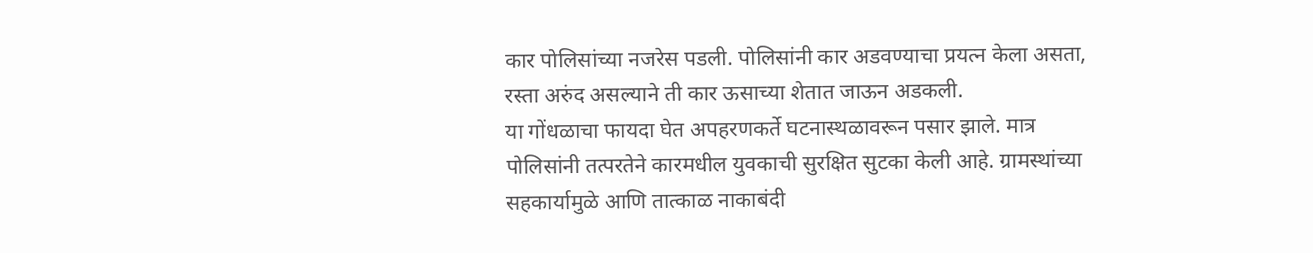कार पोलिसांच्या नजरेस पडली. पोलिसांनी कार अडवण्याचा प्रयत्न केला असता, रस्ता अरुंद असल्याने ती कार ऊसाच्या शेतात जाऊन अडकली.
या गोंधळाचा फायदा घेत अपहरणकर्ते घटनास्थळावरून पसार झाले. मात्र पोलिसांनी तत्परतेने कारमधील युवकाची सुरक्षित सुटका केली आहे. ग्रामस्थांच्या सहकार्यामुळे आणि तात्काळ नाकाबंदी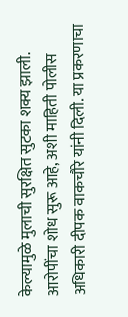केल्यामुळे मुलाची सुरक्षित सुटका शक्य झाली. आरोपींचा शोध सुरू आहे, अशी माहिती पोलीस अधिकारी दीपक वाकचौरे यांनी दिली. या प्रकरणाचा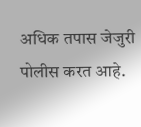अधिक तपास जेजुरी पोलीस करत आहे.